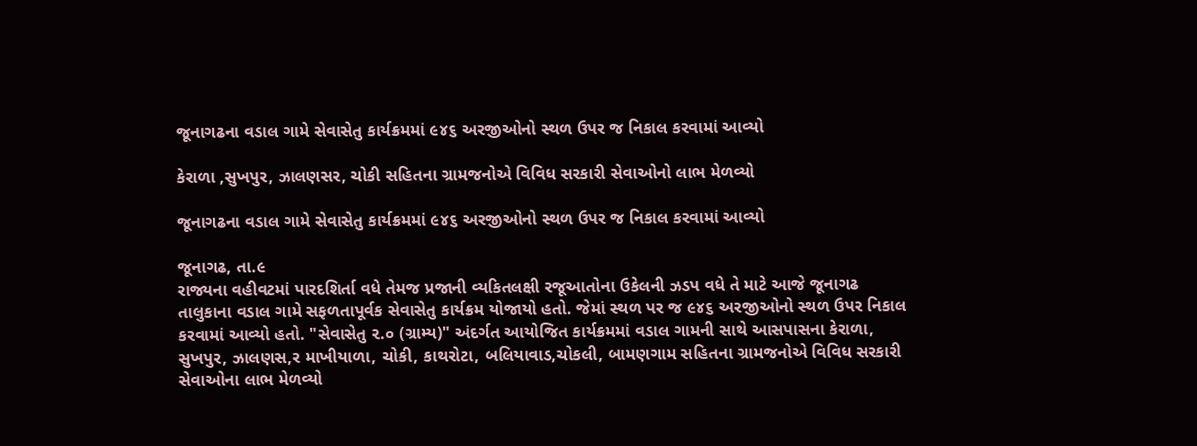જૂનાગઢના વડાલ ગામે સેવાસેતુ કાર્યક્રમમાં ૯૪૬ અરજીઓનો સ્થળ ઉપર જ નિકાલ કરવામાં આવ્યો

કેરાળા ,સુખપુર, ઝાલણસર, ચોકી સહિતના ગ્રામજનોએ વિવિધ સરકારી સેવાઓનો લાભ મેળવ્યો

જૂનાગઢના વડાલ ગામે સેવાસેતુ કાર્યક્રમમાં ૯૪૬ અરજીઓનો સ્થળ ઉપર જ નિકાલ કરવામાં આવ્યો

જૂનાગઢ, તા.૯
રાજ્યના વહીવટમાં પારદશિર્તા વધે તેમજ પ્રજાની વ્યકિતલક્ષી રજૂઆતોના ઉકેલની ઝડપ વધે તે માટે આજે જૂનાગઢ તાલુકાના વડાલ ગામે સફળતાપૂર્વક સેવાસેતુ કાર્યક્રમ યોજાયો હતો. જેમાં સ્થળ પર જ ૯૪૬ અરજીઓનો સ્થળ ઉપર નિકાલ કરવામાં આવ્યો હતો. "સેવાસેતુ ૨.૦ (ગ્રામ્ય)" અંદર્ગત આયોજિત કાર્યક્રમમાં વડાલ ગામની સાથે આસપાસના કેરાળા, સુખપુર, ઝાલણસ,ર માખીયાળા, ચોકી, કાથરોટા, બલિયાવાડ,ચોકલી, બામણગામ સહિતના ગ્રામજનોએ વિવિધ સરકારી સેવાઓના લાભ મેળવ્યો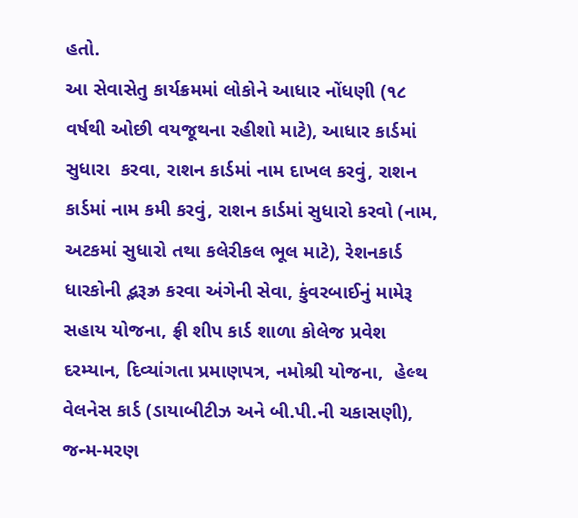હતો.
આ સેવાસેતુ કાર્યક્રમમાં લોકોને આધાર નોંધણી (૧૮ વર્ષથી ઓછી વયજૂથના રહીશો માટે), આધાર કાર્ડમાં સુધારા  કરવા, રાશન કાર્ડમાં નામ દાખલ કરવું, રાશન કાર્ડમાં નામ કમી કરવું, રાશન કાર્ડમાં સુધારો કરવો (નામ, અટકમાં સુધારો તથા કલેરીકલ ભૂલ માટે), રેશનકાર્ડ ધારકોની દ્ભરૂઝ્ર કરવા અંગેની સેવા, કુંવરબાઈનું મામેરૂ સહાય યોજના, ફ્રી શીપ કાર્ડ શાળા કોલેજ પ્રવેશ દરમ્યાન, દિવ્યાંગતા પ્રમાણપત્ર, નમોશ્રી યોજના,  હેલ્થ વેલનેસ કાર્ડ (ડાયાબીટીઝ અને બી.પી.ની ચકાસણી), જન્મ-મરણ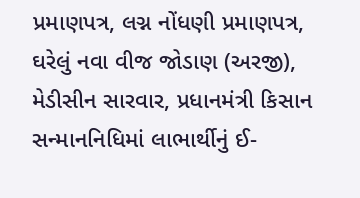પ્રમાણપત્ર, લગ્ન નોંધણી પ્રમાણપત્ર, ઘરેલું નવા વીજ જોડાણ (અરજી), મેડીસીન સારવાર, પ્રધાનમંત્રી કિસાન સન્માનનિધિમાં લાભાર્થીનું ઈ-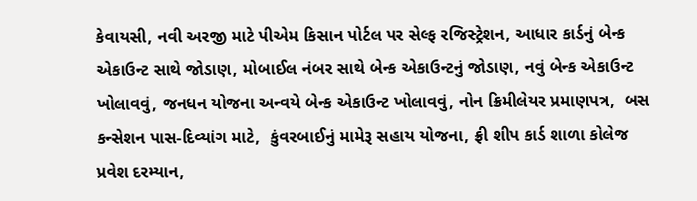કેવાયસી, નવી અરજી માટે પીએમ કિસાન પોર્ટલ પર સેલ્ફ રજિસ્ટ્રેશન, આધાર કાર્ડનું બેન્ક એકાઉન્ટ સાથે જોડાણ, મોબાઈલ નંબર સાથે બેન્ક એકાઉન્ટનું જોડાણ, નવું બેન્ક એકાઉન્ટ ખોલાવવું, જનધન યોજના અન્વયે બેન્ક એકાઉન્ટ ખોલાવવું, નોન ક્રિમીલેયર પ્રમાણપત્ર,  બસ કન્સેશન પાસ-દિવ્યાંગ માટે,  કુંવરબાઈનું મામેરૂ સહાય યોજના, ફ્રી શીપ કાર્ડ શાળા કોલેજ પ્રવેશ દરમ્યાન,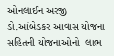ઓનલાઈન અરજી ડો.આંબેડકર આવાસ યોજના સહિતની યોજનાઓનો  લાભ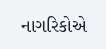નાગરિકોએ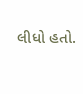લીધો હતો.